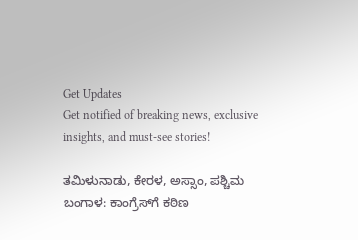Get Updates
Get notified of breaking news, exclusive insights, and must-see stories!

ತಮಿಳುನಾಡು, ಕೇರಳ, ಅಸ್ಸಾಂ, ಪಶ್ಚಿಮ ಬಂಗಾಳ: ಕಾಂಗ್ರೆಸ್‌ಗೆ ಕಠಿಣ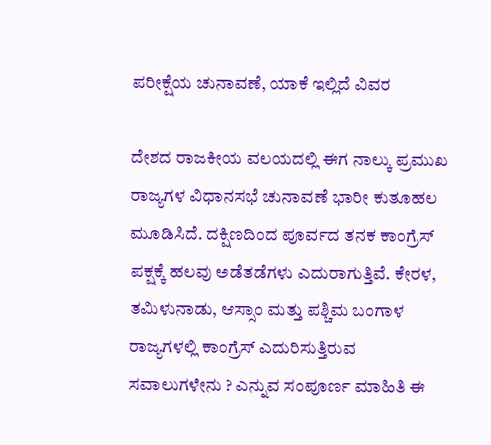ಪರೀಕ್ಷೆಯ ಚುನಾವಣೆ, ಯಾಕೆ ಇಲ್ಲಿದೆ ವಿವರ

ದೇಶದ ರಾಜಕೀಯ ವಲಯದಲ್ಲಿ ಈಗ ನಾಲ್ಕು ಪ್ರಮುಖ ರಾಜ್ಯಗಳ ವಿಧಾನಸಭೆ ಚುನಾವಣೆ ಭಾರೀ ಕುತೂಹಲ ಮೂಡಿಸಿದೆ. ದಕ್ಷಿಣದಿಂದ ಪೂರ್ವದ ತನಕ ಕಾಂಗ್ರೆಸ್ ಪಕ್ಷಕ್ಕೆ ಹಲವು ಅಡೆತಡೆಗಳು ಎದುರಾಗುತ್ತಿವೆ. ಕೇರಳ, ತಮಿಳುನಾಡು, ಆಸ್ಸಾಂ ಮತ್ತು ಪಶ್ಚಿಮ ಬಂಗಾಳ ರಾಜ್ಯಗಳಲ್ಲಿ ಕಾಂಗ್ರೆಸ್ ಎದುರಿಸುತ್ತಿರುವ ಸವಾಲುಗಳೇನು ? ಎನ್ನುವ ಸಂಪೂರ್ಣ ಮಾಹಿತಿ ಈ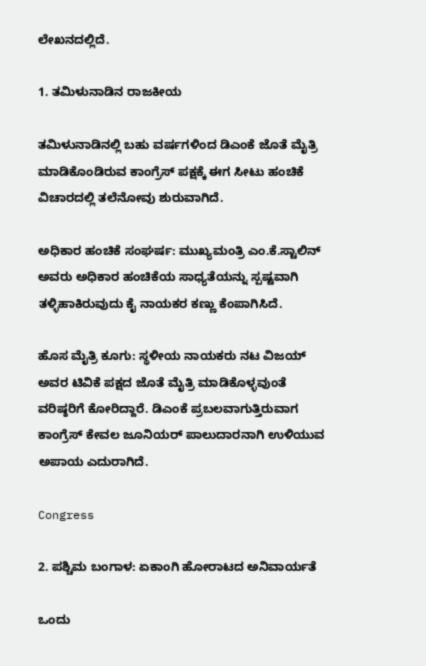ಲೇಖನದಲ್ಲಿದೆ.

1. ತಮಿಳುನಾಡಿನ ರಾಜಕೀಯ

ತಮಿಳುನಾಡಿನಲ್ಲಿ ಬಹು ವರ್ಷಗಳಿಂದ ಡಿಎಂಕೆ ಜೊತೆ ಮೈತ್ರಿ ಮಾಡಿಕೊಂಡಿರುವ ಕಾಂಗ್ರೆಸ್‌ ಪಕ್ಷಕ್ಕೆ ಈಗ ಸೀಟು ಹಂಚಿಕೆ ವಿಚಾರದಲ್ಲಿ ತಲೆನೋವು ಶುರುವಾಗಿದೆ.

ಅಧಿಕಾರ ಹಂಚಿಕೆ ಸಂಘರ್ಷ: ಮುಖ್ಯಮಂತ್ರಿ ಎಂ.ಕೆ.ಸ್ಟಾಲಿನ್ ಅವರು ಅಧಿಕಾರ ಹಂಚಿಕೆಯ ಸಾಧ್ಯತೆಯನ್ನು ಸ್ಪಷ್ಟವಾಗಿ ತಳ್ಳಿಹಾಕಿರುವುದು ಕೈ ನಾಯಕರ ಕಣ್ಣು ಕೆಂಪಾಗಿಸಿದೆ.

ಹೊಸ ಮೈತ್ರಿ ಕೂಗು: ಸ್ಥಳೀಯ ನಾಯಕರು ನಟ ವಿಜಯ್ ಅವರ ಟಿವಿಕೆ ಪಕ್ಷದ ಜೊತೆ ಮೈತ್ರಿ ಮಾಡಿಕೊಳ್ಳವುಂತೆ ವರಿಷ್ಠರಿಗೆ ಕೋರಿದ್ದಾರೆ. ಡಿಎಂಕೆ ಪ್ರಬಲವಾಗುತ್ತಿರುವಾಗ ಕಾಂಗ್ರೆಸ್ ಕೇವಲ ಜೂನಿಯರ್ ಪಾಲುದಾರನಾಗಿ ಉಳಿಯುವ ಅಪಾಯ ಎದುರಾಗಿದೆ.

Congress

2. ಪಶ್ಚಿಮ ಬಂಗಾಳ: ಏಕಾಂಗಿ ಹೋರಾಟದ ಅನಿವಾರ್ಯತೆ

ಒಂದು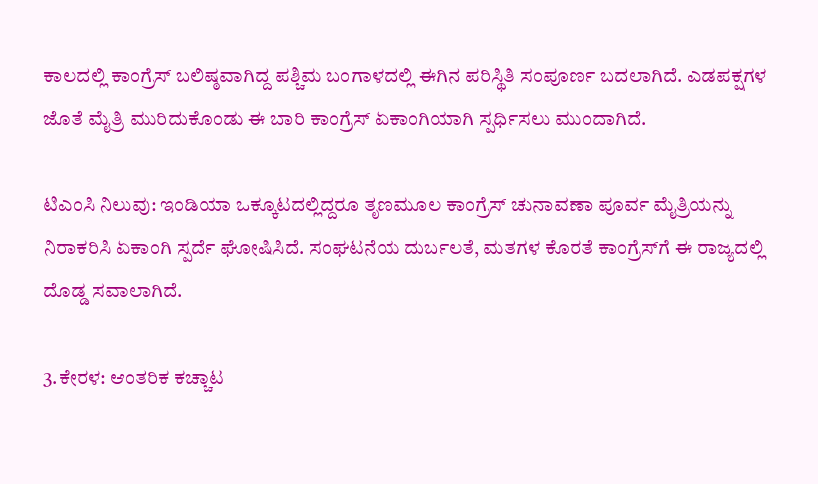ಕಾಲದಲ್ಲಿ ಕಾಂಗ್ರೆಸ್ ಬಲಿಷ್ಠವಾಗಿದ್ದ ಪಶ್ಚಿಮ ಬಂಗಾಳದಲ್ಲಿ ಈಗಿನ ಪರಿಸ್ಥಿತಿ ಸಂಪೂರ್ಣ ಬದಲಾಗಿದೆ. ಎಡಪಕ್ಷಗಳ ಜೊತೆ ಮೈತ್ರಿ ಮುರಿದುಕೊಂಡು ಈ ಬಾರಿ ಕಾಂಗ್ರೆಸ್ ಏಕಾಂಗಿಯಾಗಿ ಸ್ಪರ್ಧಿಸಲು ಮುಂದಾಗಿದೆ.

ಟಿಎಂಸಿ ನಿಲುವು: ಇಂಡಿಯಾ ಒಕ್ಕೂಟದಲ್ಲಿದ್ದರೂ ತೃಣಮೂಲ ಕಾಂಗ್ರೆಸ್ ಚುನಾವಣಾ ಪೂರ್ವ ಮೈತ್ರಿಯನ್ನು ನಿರಾಕರಿಸಿ ಏಕಾಂಗಿ ಸ್ಪರ್ದೆ ಘೋಷಿಸಿದೆ. ಸಂಘಟನೆಯ ದುರ್ಬಲತೆ, ಮತಗಳ ಕೊರತೆ ಕಾಂಗ್ರೆಸ್‌ಗೆ ಈ ರಾಜ್ಯದಲ್ಲಿ ದೊಡ್ಡ ಸವಾಲಾಗಿದೆ.

3.ಕೇರಳ: ಆಂತರಿಕ ಕಚ್ಚಾಟ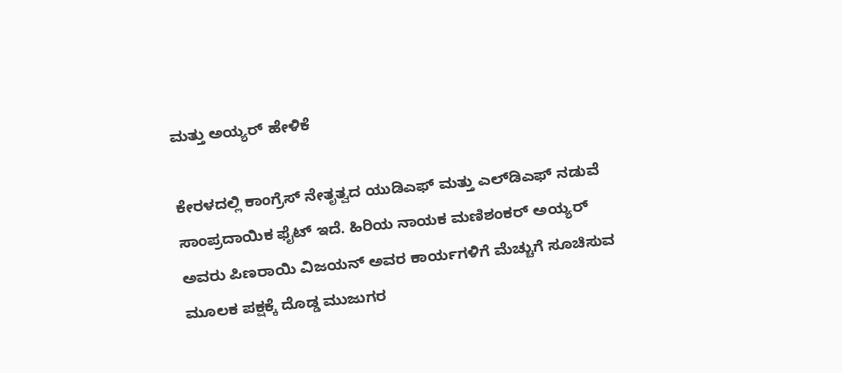ಮತ್ತು ಅಯ್ಯರ್ ಹೇಳಿಕೆ

ಕೇರಳದಲ್ಲಿ ಕಾಂಗ್ರೆಸ್ ನೇತೃತ್ವದ ಯುಡಿಎಫ್ ಮತ್ತು ಎಲ್‌ಡಿಎಫ್ ನಡುವೆ ಸಾಂಪ್ರದಾಯಿಕ ಫೈಟ್ ಇದೆ. ಹಿರಿಯ ನಾಯಕ ಮಣಿಶಂಕರ್ ಅಯ್ಯರ್ ಅವರು ಪಿಣರಾಯಿ ವಿಜಯನ್ ಅವರ ಕಾರ್ಯಗಳಿಗೆ ಮೆಚ್ಚುಗೆ ಸೂಚಿಸುವ ಮೂಲಕ ಪಕ್ಷಕ್ಕೆ ದೊಡ್ಡ ಮುಜುಗರ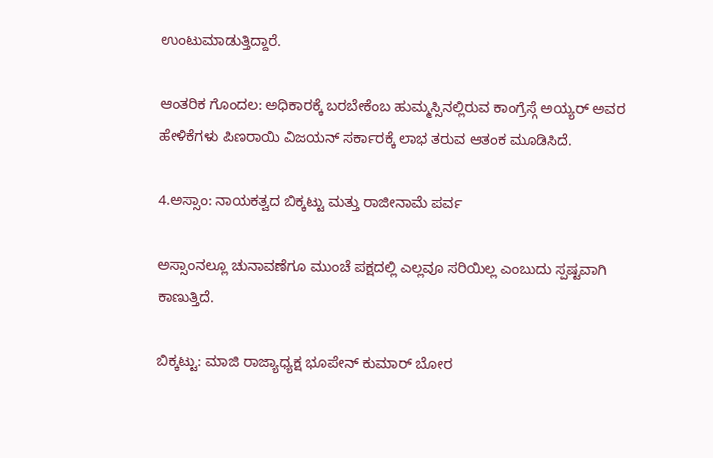ಉಂಟುಮಾಡುತ್ತಿದ್ದಾರೆ.

ಆಂತರಿಕ ಗೊಂದಲ: ಅಧಿಕಾರಕ್ಕೆ ಬರಬೇಕೆಂಬ ಹುಮ್ಮಸ್ಸಿನಲ್ಲಿರುವ ಕಾಂಗ್ರೆಸ್ಗೆ ಅಯ್ಯರ್ ಅವರ ಹೇಳಿಕೆಗಳು ಪಿಣರಾಯಿ ವಿಜಯನ್ ಸರ್ಕಾರಕ್ಕೆ ಲಾಭ ತರುವ ಆತಂಕ ಮೂಡಿಸಿದೆ.

4.ಅಸ್ಸಾಂ: ನಾಯಕತ್ವದ ಬಿಕ್ಕಟ್ಟು ಮತ್ತು ರಾಜೀನಾಮೆ ಪರ್ವ

ಅಸ್ಸಾಂನಲ್ಲೂ ಚುನಾವಣೆಗೂ ಮುಂಚೆ ಪಕ್ಷದಲ್ಲಿ ಎಲ್ಲವೂ ಸರಿಯಿಲ್ಲ ಎಂಬುದು ಸ್ಪಷ್ಟವಾಗಿ ಕಾಣುತ್ತಿದೆ.

ಬಿಕ್ಕಟ್ಟು: ಮಾಜಿ ರಾಜ್ಯಾಧ್ಯಕ್ಷ ಭೂಪೇನ್ ಕುಮಾರ್ ಬೋರ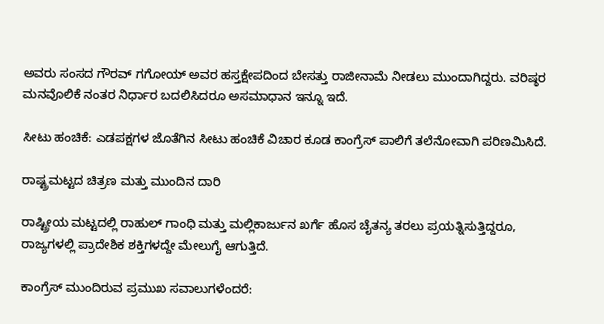ಅವರು ಸಂಸದ ಗೌರವ್ ಗಗೋಯ್ ಅವರ ಹಸ್ತಕ್ಷೇಪದಿಂದ ಬೇಸತ್ತು ರಾಜೀನಾಮೆ ನೀಡಲು ಮುಂದಾಗಿದ್ದರು. ವರಿಷ್ಠರ ಮನವೊಲಿಕೆ ನಂತರ ನಿರ್ಧಾರ ಬದಲಿಸಿದರೂ ಅಸಮಾಧಾನ ಇನ್ನೂ ಇದೆ.

ಸೀಟು ಹಂಚಿಕೆ: ಎಡಪಕ್ಷಗಳ ಜೊತೆಗಿನ ಸೀಟು ಹಂಚಿಕೆ ವಿಚಾರ ಕೂಡ ಕಾಂಗ್ರೆಸ್ ಪಾಲಿಗೆ ತಲೆನೋವಾಗಿ ಪರಿಣಮಿಸಿದೆ.

ರಾಷ್ಟ್ರಮಟ್ಟದ ಚಿತ್ರಣ ಮತ್ತು ಮುಂದಿನ ದಾರಿ

ರಾಷ್ಟ್ರೀಯ ಮಟ್ಟದಲ್ಲಿ ರಾಹುಲ್ ಗಾಂಧಿ ಮತ್ತು ಮಲ್ಲಿಕಾರ್ಜುನ ಖರ್ಗೆ ಹೊಸ ಚೈತನ್ಯ ತರಲು ಪ್ರಯತ್ನಿಸುತ್ತಿದ್ದರೂ, ರಾಜ್ಯಗಳಲ್ಲಿ ಪ್ರಾದೇಶಿಕ ಶಕ್ತಿಗಳದ್ದೇ ಮೇಲುಗೈ ಆಗುತ್ತಿದೆ.

ಕಾಂಗ್ರೆಸ್ ಮುಂದಿರುವ ಪ್ರಮುಖ ಸವಾಲುಗಳೆಂದರೆ: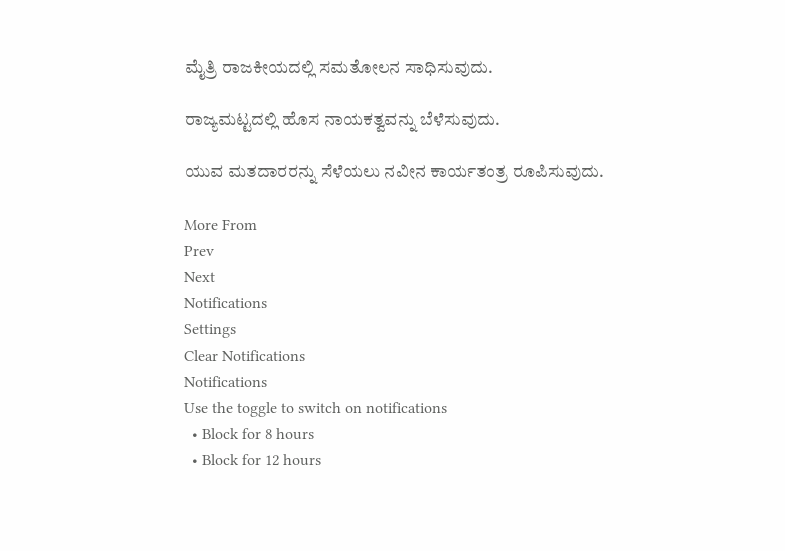ಮೈತ್ರಿ ರಾಜಕೀಯದಲ್ಲಿ ಸಮತೋಲನ ಸಾಧಿಸುವುದು.

ರಾಜ್ಯಮಟ್ಟದಲ್ಲಿ ಹೊಸ ನಾಯಕತ್ವವನ್ನು ಬೆಳೆಸುವುದು.

ಯುವ ಮತದಾರರನ್ನು ಸೆಳೆಯಲು ನವೀನ ಕಾರ್ಯತಂತ್ರ ರೂಪಿಸುವುದು.

More From
Prev
Next
Notifications
Settings
Clear Notifications
Notifications
Use the toggle to switch on notifications
  • Block for 8 hours
  • Block for 12 hours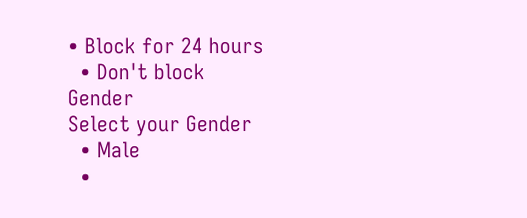• Block for 24 hours
  • Don't block
Gender
Select your Gender
  • Male
  •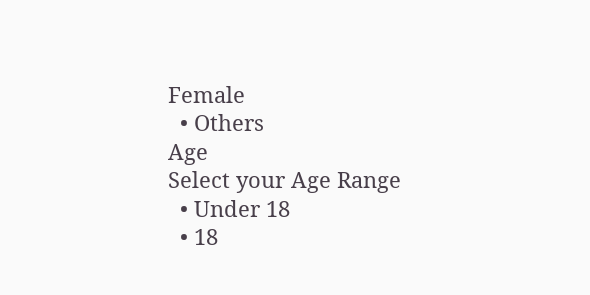Female
  • Others
Age
Select your Age Range
  • Under 18
  • 18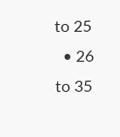to 25
  • 26 to 35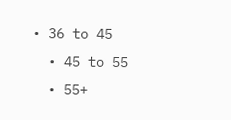• 36 to 45
  • 45 to 55
  • 55+